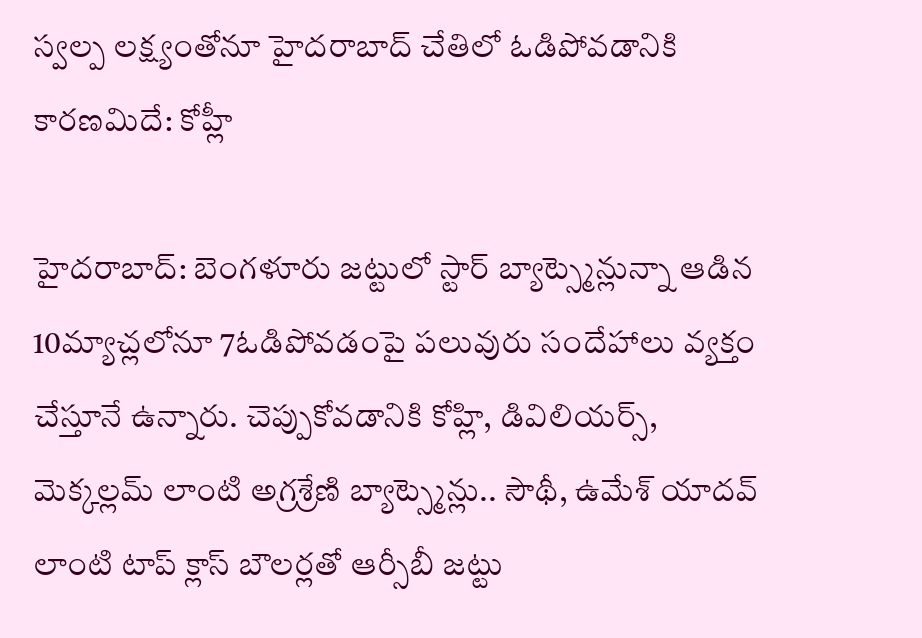స్వల్ప లక్ష్యంతోనూ హైదరాబాద్ చేతిలో ఓడిపోవడానికి కారణమిదే: కోహ్లీ

హైదరాబాద్: బెంగళూరు జట్టులో స్టార్ బ్యాట్స్మెన్లున్నా ఆడిన 10మ్యాచ్లలోనూ 7ఓడిపోవడంపై పలువురు సందేహాలు వ్యక్తం చేస్తూనే ఉన్నారు. చెప్పుకోవడానికి కోహ్లి, డివిలియర్స్, మెక్కల్లమ్ లాంటి అగ్రశ్రేణి బ్యాట్స్మెన్లు.. సౌథీ, ఉమేశ్ యాదవ్ లాంటి టాప్ క్లాస్ బౌలర్లతో ఆర్సీబీ జట్టు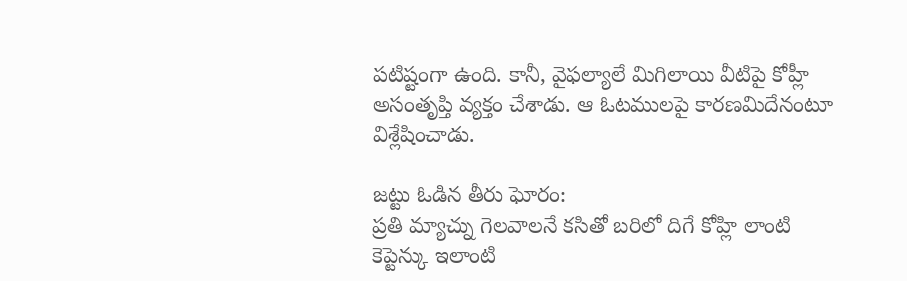పటిష్టంగా ఉంది. కానీ, వైఫల్యాలే మిగిలాయి వీటిపై కోహ్లీ అసంతృప్తి వ్యక్తం చేశాడు. ఆ ఓటములపై కారణమిదేనంటూ విశ్లేషించాడు.

జట్టు ఓడిన తీరు ఘోరం:
ప్రతి మ్యాచ్ను గెలవాలనే కసితో బరిలో దిగే కోహ్లి లాంటి కెప్టెన్కు ఇలాంటి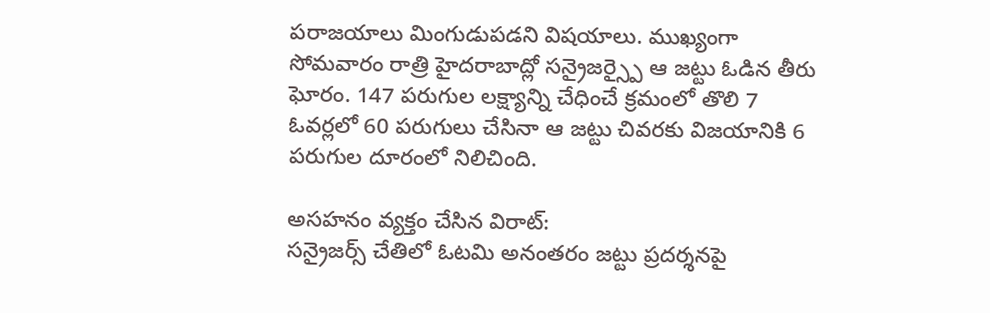పరాజయాలు మింగుడుపడని విషయాలు. ముఖ్యంగా సోమవారం రాత్రి హైదరాబాద్లో సన్రైజర్స్పై ఆ జట్టు ఓడిన తీరు ఘోరం. 147 పరుగుల లక్ష్యాన్ని చేధించే క్రమంలో తొలి 7 ఓవర్లలో 60 పరుగులు చేసినా ఆ జట్టు చివరకు విజయానికి 6 పరుగుల దూరంలో నిలిచింది.

అసహనం వ్యక్తం చేసిన విరాట్:
సన్రైజర్స్ చేతిలో ఓటమి అనంతరం జట్టు ప్రదర్శనపై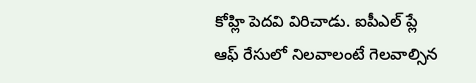కోహ్లి పెదవి విరిచాడు. ఐపీఎల్ ప్లే ఆఫ్ రేసులో నిలవాలంటే గెలవాల్సిన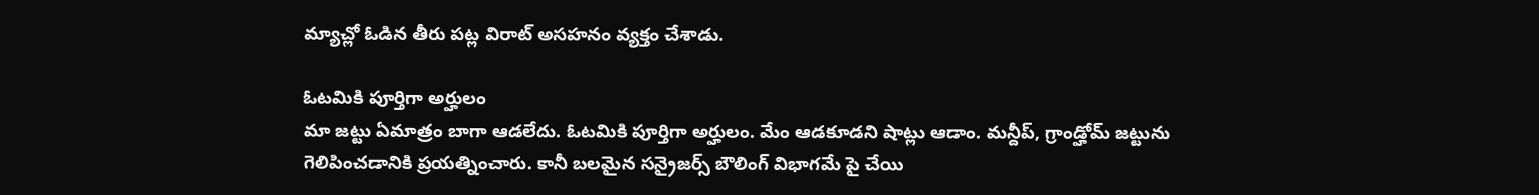మ్యాచ్లో ఓడిన తీరు పట్ల విరాట్ అసహనం వ్యక్తం చేశాడు.

ఓటమికి పూర్తిగా అర్హులం
మా జట్టు ఏమాత్రం బాగా ఆడలేదు. ఓటమికి పూర్తిగా అర్హులం. మేం ఆడకూడని షాట్లు ఆడాం. మన్దీప్, గ్రాండ్హోమ్ జట్టును గెలిపించడానికి ప్రయత్నించారు. కానీ బలమైన సన్రైజర్స్ బౌలింగ్ విభాగమే పై చేయి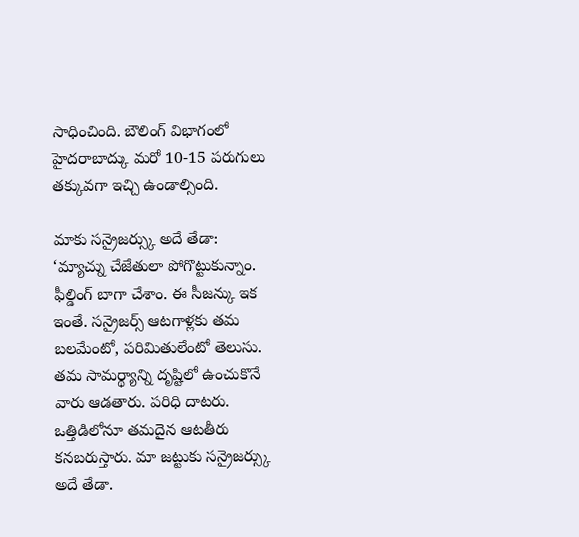సాధించింది. బౌలింగ్ విభాగంలో హైదరాబాద్కు మరో 10-15 పరుగులు తక్కువగా ఇచ్చి ఉండాల్సింది.

మాకు సన్రైజర్స్కు అదే తేడా:
‘మ్యాచ్ను చేజేతులా పోగొట్టుకున్నాం. ఫీల్డింగ్ బాగా చేశాం. ఈ సీజన్కు ఇక ఇంతే. సన్రైజర్స్ ఆటగాళ్లకు తమ బలమేంటో, పరిమితులేంటో తెలుసు. తమ సామర్థ్యాన్ని దృష్టిలో ఉంచుకొనే వారు ఆడతారు. పరిధి దాటరు. ఒత్తిడిలోనూ తమదైన ఆటతీరు కనబరుస్తారు. మా జట్టుకు సన్రైజర్స్కు అదే తేడా.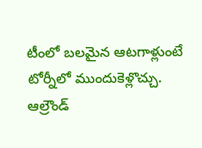టీంలో బలమైన ఆటగాళ్లుంటే టోర్నీలో ముందుకెళ్లొచ్చు. ఆల్రౌండ్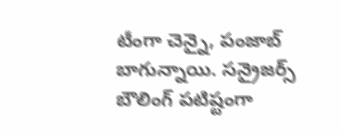టీంగా చెన్నై, పంజాబ్ బాగున్నాయి. సన్రైజర్స్ బౌలింగ్ పటిష్టంగా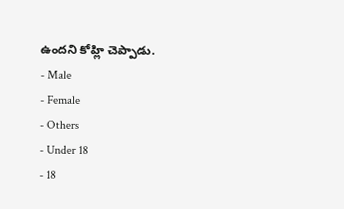ఉందని కోహ్లి చెప్పాడు.
- Male
- Female
- Others
- Under 18
- 18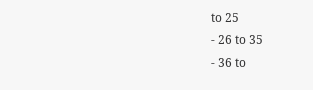to 25
- 26 to 35
- 36 to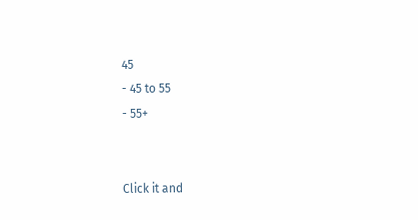45
- 45 to 55
- 55+


Click it and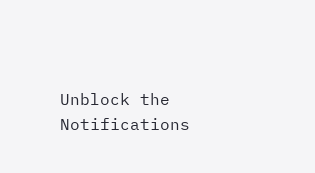Unblock the Notifications